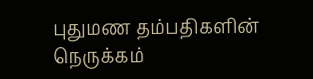புதுமண தம்பதிகளின் நெருக்கம்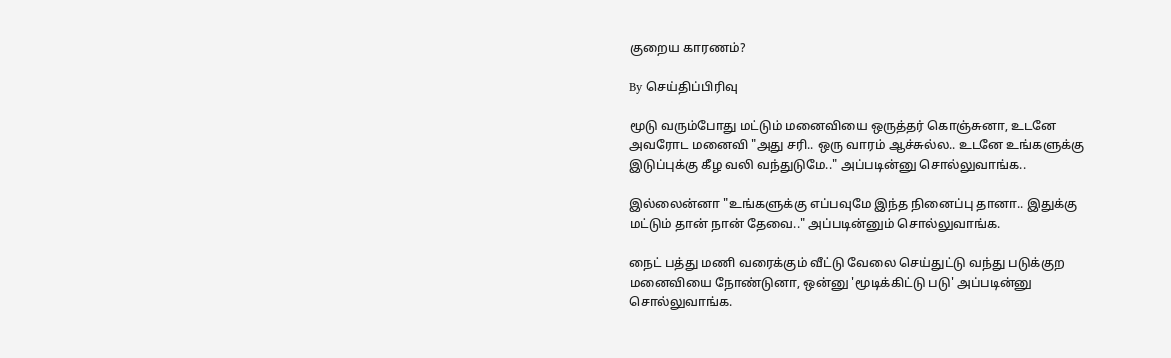குறைய காரணம்?

By செய்திப்பிரிவு

மூடு வரும்போது மட்டும் மனைவியை ஒருத்தர் கொஞ்சுனா, உடனே அவரோட மனைவி "அது சரி.. ஒரு வாரம் ஆச்சுல்ல.. உடனே உங்களுக்கு இடுப்புக்கு கீழ வலி வந்துடுமே.." அப்படின்னு சொல்லுவாங்க..

இல்லைன்னா "உங்களுக்கு எப்பவுமே இந்த நினைப்பு தானா.. இதுக்கு மட்டும் தான் நான் தேவை.." அப்படின்னும் சொல்லுவாங்க.

நைட் பத்து மணி வரைக்கும் வீட்டு வேலை செய்துட்டு வந்து படுக்குற மனைவியை நோண்டுனா, ஒன்னு 'மூடிக்கிட்டு படு' அப்படின்னு சொல்லுவாங்க.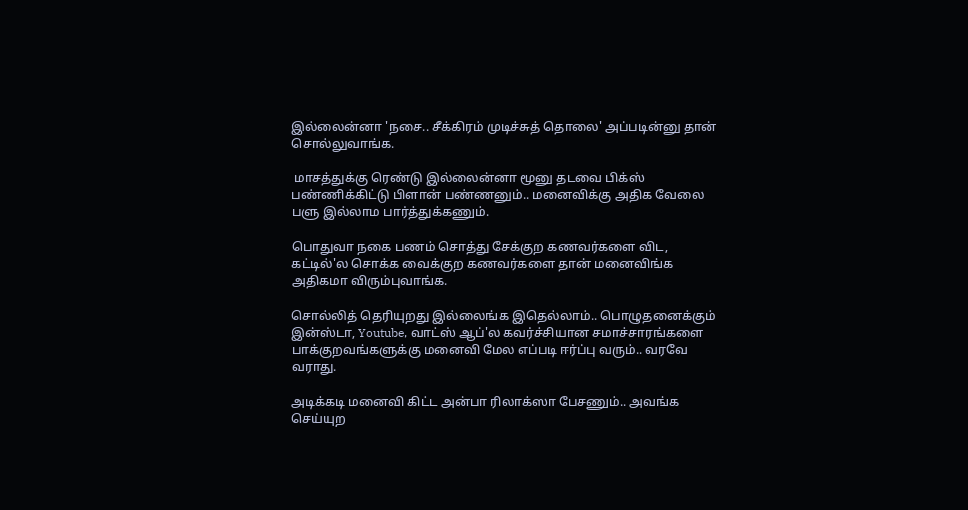இல்லைன்னா 'நசை.. சீக்கிரம் முடிச்சுத் தொலை' அப்படின்னு தான் சொல்லுவாங்க.

 மாசத்துக்கு ரெண்டு இல்லைன்னா மூனு தடவை பிக்ஸ் பண்ணிக்கிட்டு பிளான் பண்ணனும்.. மனைவிக்கு அதிக வேலை பளு இல்லாம பார்த்துக்கணும்.

பொதுவா நகை பணம் சொத்து சேக்குற கணவர்களை விட, கட்டில்'ல சொக்க வைக்குற கணவர்களை தான் மனைவிங்க அதிகமா விரும்புவாங்க.

சொல்லித் தெரியுறது இல்லைங்க இதெல்லாம்.. பொழுதனைக்கும் இன்ஸ்டா, Youtube, வாட்ஸ் ஆப்'ல கவர்ச்சியான சமாச்சாரங்களை பாக்குறவங்களுக்கு மனைவி மேல எப்படி ஈர்ப்பு வரும்.. வரவே வராது.

அடிக்கடி மனைவி கிட்ட அன்பா ரிலாக்ஸா பேசணும்.. அவங்க செய்யுற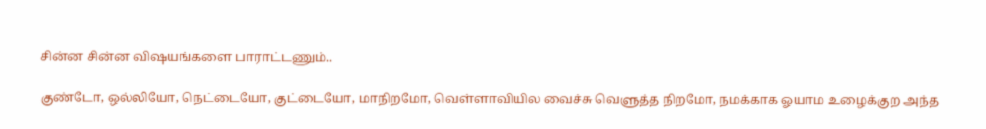சின்ன சின்ன விஷயங்களை பாராட்டணும்..

குண்டோ, ஒல்லியோ, நெட்டையோ, குட்டையோ, மாநிறமோ, வெள்ளாவியில வைச்சு வெளுத்த நிறமோ, நமக்காக ஓயாம உழைக்குற அந்த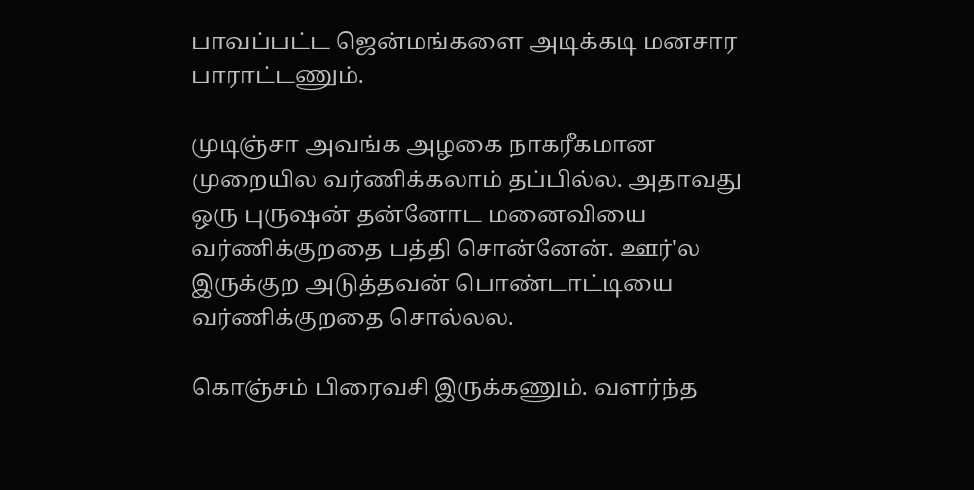பாவப்பட்ட ஜென்மங்களை அடிக்கடி மனசார பாராட்டணும்.

முடிஞ்சா அவங்க அழகை நாகரீகமான முறையில வர்ணிக்கலாம் தப்பில்ல. அதாவது ஒரு புருஷன் தன்னோட மனைவியை வர்ணிக்குறதை பத்தி சொன்னேன். ஊர்'ல இருக்குற அடுத்தவன் பொண்டாட்டியை வர்ணிக்குறதை சொல்லல.

கொஞ்சம் பிரைவசி இருக்கணும். வளர்ந்த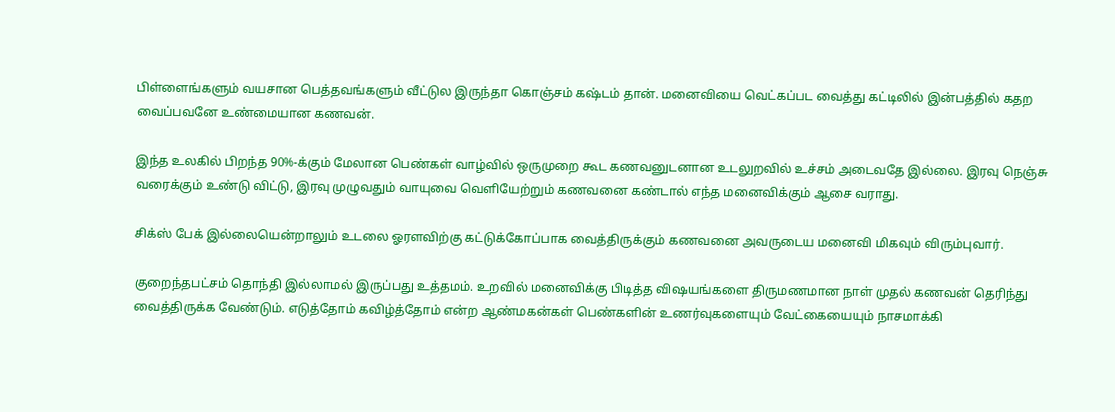பிள்ளைங்களும் வயசான பெத்தவங்களும் வீட்டுல இருந்தா கொஞ்சம் கஷ்டம் தான். மனைவியை வெட்கப்பட வைத்து கட்டிலில் இன்பத்தில் கதற வைப்பவனே உண்மையான கணவன்.

இந்த உலகில் பிறந்த 90%-க்கும் மேலான பெண்கள் வாழ்வில் ஒருமுறை கூட கணவனுடனான உடலுறவில் உச்சம் அடைவதே இல்லை. இரவு நெஞ்சு வரைக்கும் உண்டு விட்டு, இரவு முழுவதும் வாயுவை வெளியேற்றும் கணவனை கண்டால் எந்த மனைவிக்கும் ஆசை வராது.

சிக்ஸ் பேக் இல்லையென்றாலும் உடலை ஓரளவிற்கு கட்டுக்கோப்பாக வைத்திருக்கும் கணவனை அவருடைய மனைவி மிகவும் விரும்புவார்.

குறைந்தபட்சம் தொந்தி இல்லாமல் இருப்பது உத்தமம். உறவில் மனைவிக்கு பிடித்த விஷயங்களை திருமணமான நாள் முதல் கணவன் தெரிந்து வைத்திருக்க வேண்டும். எடுத்தோம் கவிழ்த்தோம் என்ற ஆண்மகன்கள் பெண்களின் உணர்வுகளையும் வேட்கையையும் நாசமாக்கி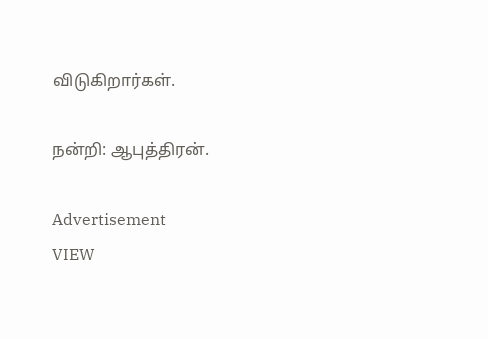விடுகிறார்கள்.

நன்றி: ஆபுத்திரன்.

Advertisement
VIEW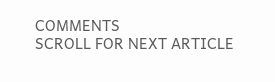COMMENTS
SCROLL FOR NEXT ARTICLE